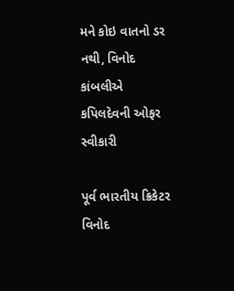મને કોઇ વાતનો ડર નથી, વિનોદ કાંબલીએ કપિલદેવની ઓફર સ્વીકારી

પૂર્વ ભારતીય ક્રિકેટર વિનોદ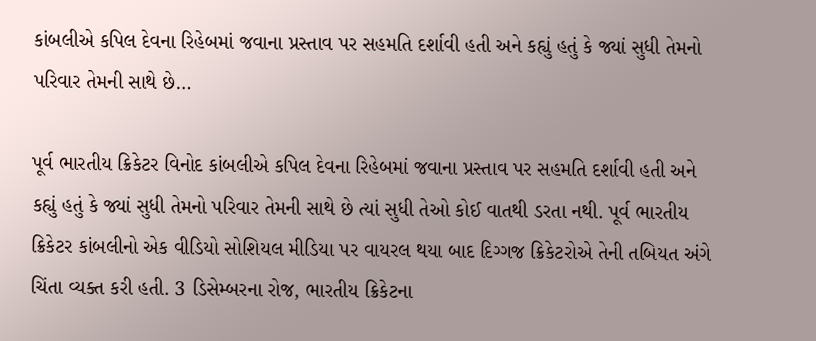કાંબલીએ કપિલ દેવના રિહેબમાં જવાના પ્રસ્તાવ પર સહમતિ દર્શાવી હતી અને કહ્યું હતું કે જ્યાં સુધી તેમનો પરિવાર તેમની સાથે છે…

પૂર્વ ભારતીય ક્રિકેટર વિનોદ કાંબલીએ કપિલ દેવના રિહેબમાં જવાના પ્રસ્તાવ પર સહમતિ દર્શાવી હતી અને કહ્યું હતું કે જ્યાં સુધી તેમનો પરિવાર તેમની સાથે છે ત્યાં સુધી તેઓ કોઈ વાતથી ડરતા નથી. પૂર્વ ભારતીય ક્રિકેટર કાંબલીનો એક વીડિયો સોશિયલ મીડિયા પર વાયરલ થયા બાદ દિગ્ગજ ક્રિકેટરોએ તેની તબિયત અંગે ચિંતા વ્યક્ત કરી હતી. 3 ડિસેમ્બરના રોજ, ભારતીય ક્રિકેટના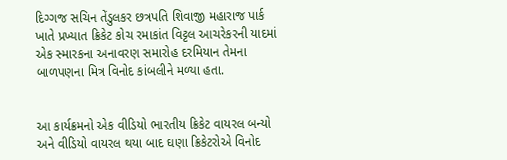દિગ્ગજ સચિન તેંડુલકર છત્રપતિ શિવાજી મહારાજ પાર્ક ખાતે પ્રખ્યાત ક્રિકેટ કોચ રમાકાંત વિટ્ટલ આચરેકરની યાદમાં એક સ્મારકના અનાવરણ સમારોહ દરમિયાન તેમના બાળપણના મિત્ર વિનોદ કાંબલીને મળ્યા હતા.


આ કાર્યક્રમનો એક વીડિયો ભારતીય ક્રિકેટ વાયરલ બન્યો અને વીડિયો વાયરલ થયા બાદ ઘણા ક્રિકેટરોએ વિનોદ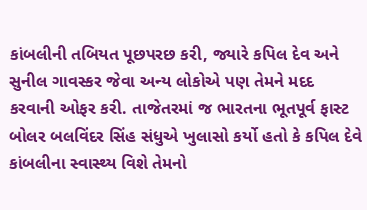કાંબલીની તબિયત પૂછપરછ કરી, જ્યારે કપિલ દેવ અને સુનીલ ગાવસ્કર જેવા અન્ય લોકોએ પણ તેમને મદદ કરવાની ઓફર કરી. તાજેતરમાં જ ભારતના ભૂતપૂર્વ ફાસ્ટ બોલર બલવિંદર સિંહ સંધુએ ખુલાસો કર્યો હતો કે કપિલ દેવે કાંબલીના સ્વાસ્થ્ય વિશે તેમનો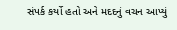સંપર્ક કર્યો હતો અને મદદનું વચન આપ્યું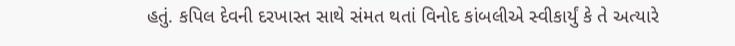હતું. કપિલ દેવની દરખાસ્ત સાથે સંમત થતાં વિનોદ કાંબલીએ સ્વીકાર્યું કે તે અત્યારે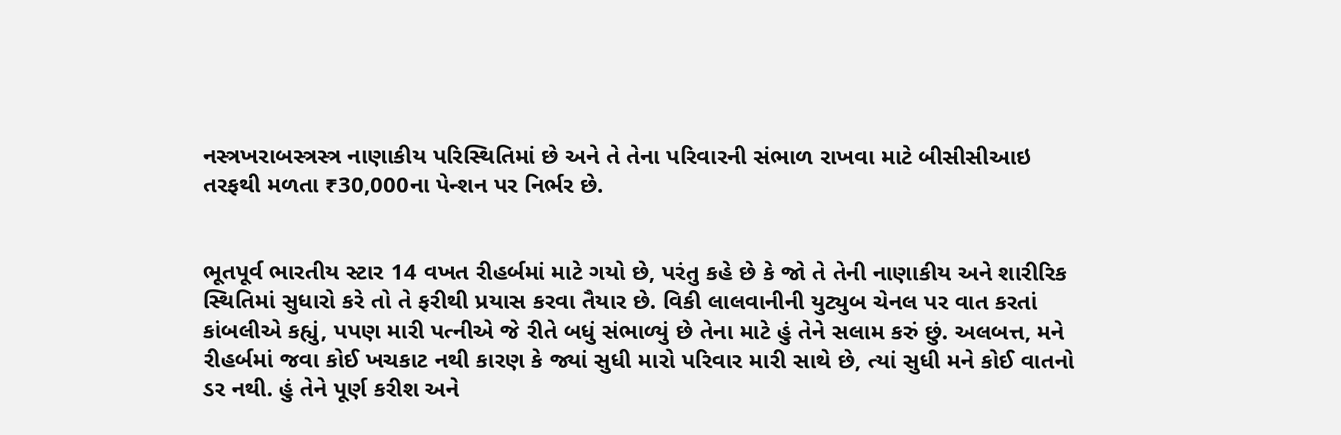નસ્ત્રખરાબસ્ત્રસ્ત્ર નાણાકીય પરિસ્થિતિમાં છે અને તે તેના પરિવારની સંભાળ રાખવા માટે બીસીસીઆઇ તરફથી મળતા ₹30,000ના પેન્શન પર નિર્ભર છે.


ભૂતપૂર્વ ભારતીય સ્ટાર 14 વખત રીહર્બમાં માટે ગયો છે, પરંતુ કહે છે કે જો તે તેની નાણાકીય અને શારીરિક સ્થિતિમાં સુધારો કરે તો તે ફરીથી પ્રયાસ કરવા તૈયાર છે. વિકી લાલવાનીની યુટ્યુબ ચેનલ પર વાત કરતાં કાંબલીએ કહ્યું, પપણ મારી પત્નીએ જે રીતે બધું સંભાળ્યું છે તેના માટે હું તેને સલામ કરું છું. અલબત્ત, મને રીહર્બમાં જવા કોઈ ખચકાટ નથી કારણ કે જ્યાં સુધી મારો પરિવાર મારી સાથે છે, ત્યાં સુધી મને કોઈ વાતનો ડર નથી. હું તેને પૂર્ણ કરીશ અને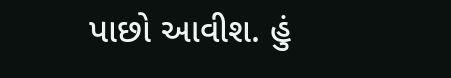પાછો આવીશ. હું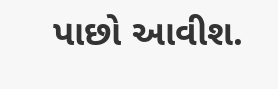પાછો આવીશ.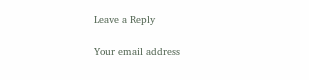Leave a Reply

Your email address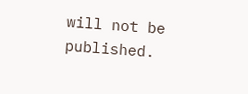will not be published.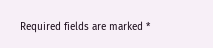Required fields are marked *